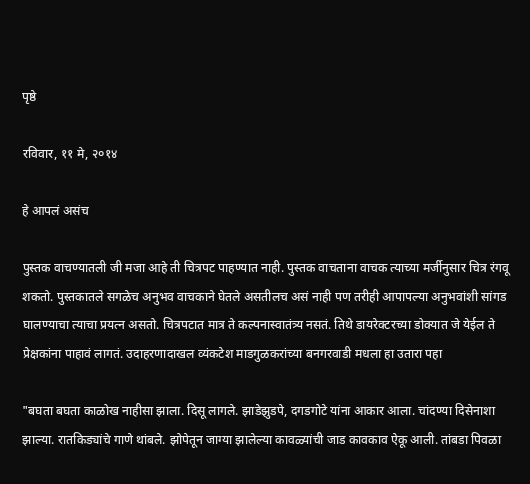पृष्ठे

रविवार, ११ मे, २०१४

हे आपलं असंच

पुस्तक वाचण्यातली जी मजा आहे ती चित्रपट पाहण्यात नाही. पुस्तक वाचताना वाचक त्याच्या मर्जीनुसार चित्र रंगवू शकतो. पुस्तकातले सगळेच अनुभव वाचकाने घेतले असतीलच असं नाही पण तरीही आपापल्या अनुभवांशी सांगड घालण्याचा त्याचा प्रयत्न असतो. चित्रपटात मात्र ते कल्पनास्वातंत्र्य नसतं. तिथे डायरेक्टरच्या डोक्यात जे येईल ते प्रेक्षकांना पाहावं लागतं. उदाहरणादाखल व्यंकटेश माडगुळकरांच्या बनगरवाडी मधला हा उतारा पहा

"बघता बघता काळोख नाहीसा झाला. दिसू लागले. झाडेझुडपे, दगडगोटे यांना आकार आला. चांदण्या दिसेनाशा झाल्या. रातकिड्यांचे गाणे थांबले. झोपेतून जाग्या झालेल्या कावळ्यांची जाड कावकाव ऐकू आली. तांबडा पिवळा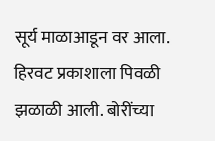सूर्य माळाआडून वर आला. हिरवट प्रकाशाला पिवळी झळाळी आली. बोरींच्या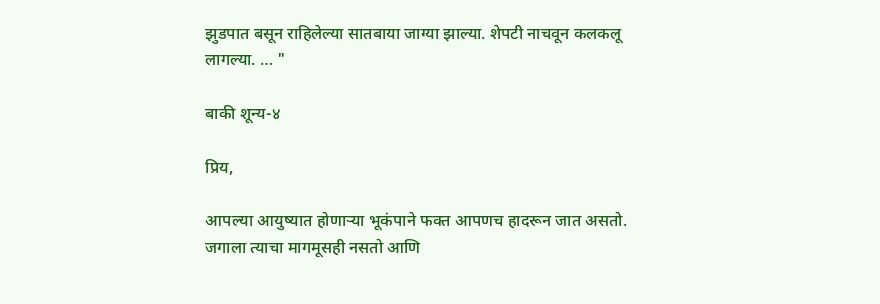झुडपात बसून राहिलेल्या सातबाया जाग्या झाल्या. शेपटी नाचवून कलकलू लागल्या. … "

बाकी शून्य-४

प्रिय,

आपल्या आयुष्यात होणाऱ्या भूकंपाने फक्त आपणच हादरून जात असतो. जगाला त्याचा मागमूसही नसतो आणि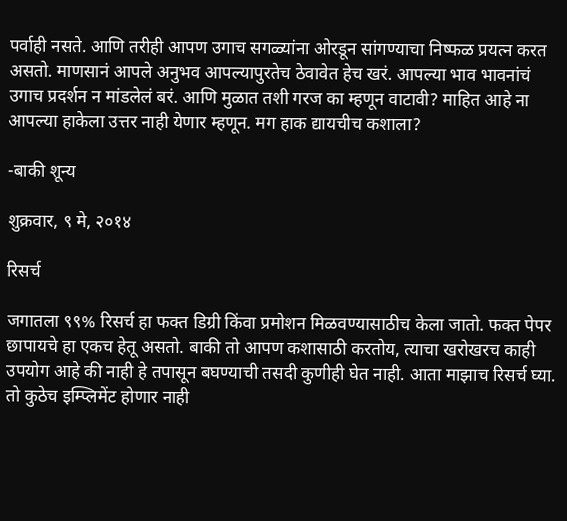पर्वाही नसते. आणि तरीही आपण उगाच सगळ्यांना ओरडून सांगण्याचा निष्फळ प्रयत्न करत असतो. माणसानं आपले अनुभव आपल्यापुरतेच ठेवावेत हेच खरं. आपल्या भाव भावनांचं उगाच प्रदर्शन न मांडलेलं बरं. आणि मुळात तशी गरज का म्हणून वाटावी? माहित आहे ना आपल्या हाकेला उत्तर नाही येणार म्हणून. मग हाक द्यायचीच कशाला?

-बाकी शून्य

शुक्रवार, ९ मे, २०१४

रिसर्च

जगातला ९९% रिसर्च हा फक्त डिग्री किंवा प्रमोशन मिळवण्यासाठीच केला जातो. फक्त पेपर छापायचे हा एकच हेतू असतो. बाकी तो आपण कशासाठी करतोय, त्याचा खरोखरच काही उपयोग आहे की नाही हे तपासून बघण्याची तसदी कुणीही घेत नाही. आता माझाच रिसर्च घ्या. तो कुठेच इम्प्लिमेंट होणार नाही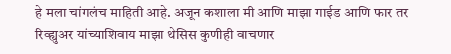हे मला चांगलंच माहिती आहे. अजून कशाला मी आणि माझा गाईड आणि फार तर रिव्ह्युअर यांच्याशिवाय माझा थेसिस कुणीही वाचणार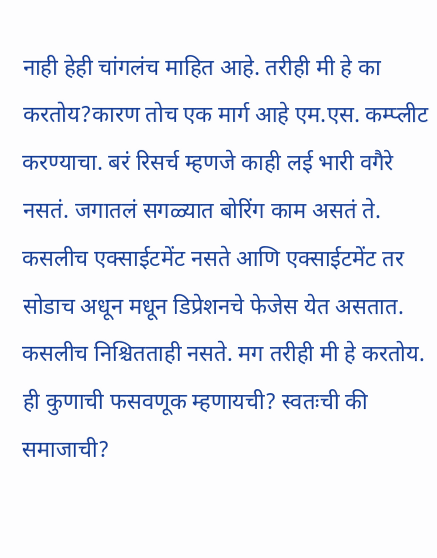नाही हेही चांगलंच माहित आहे. तरीही मी हे का करतोय?कारण तोच एक मार्ग आहे एम.एस. कम्प्लीट करण्याचा. बरं रिसर्च म्हणजे काही लई भारी वगैरे नसतं. जगातलं सगळ्यात बोरिंग काम असतं ते. कसलीच एक्साईटमेंट नसते आणि एक्साईटमेंट तर सोडाच अधून मधून डिप्रेशनचे फेजेस येत असतात. कसलीच निश्चितताही नसते. मग तरीही मी हे करतोय. ही कुणाची फसवणूक म्हणायची? स्वतःची की समाजाची?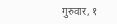गुरुवार, १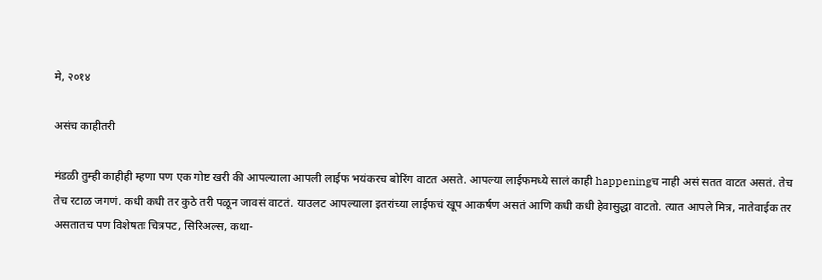मे, २०१४

असंच काहीतरी

मंडळी तुम्ही काहीही म्हणा पण एक गोष्ट खरी की आपल्याला आपली लाईफ भयंकरच बोरिंग वाटत असते. आपल्या लाईफमध्ये सालं काही happeningच नाही असं सतत वाटत असतं. तेच तेच रटाळ जगणं. कधी कधी तर कुठे तरी पळून जावसं वाटतं. याउलट आपल्याला इतरांच्या लाईफचं खूप आकर्षण असतं आणि कधी कधी हेवासुद्धा वाटतो. त्यात आपले मित्र, नातेवाईक तर असतातच पण विशेषतः चित्रपट, सिरिअल्स, कथा-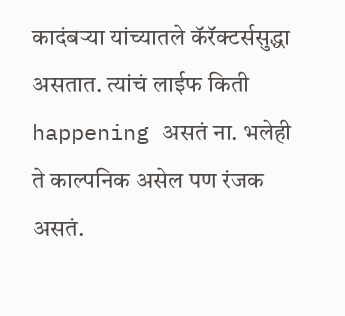कादंबऱ्या यांच्यातले कॅरॅक्टर्ससुद्धा असतात. त्यांचं लाईफ किती happening असतं ना. भलेही ते काल्पनिक असेल पण रंजक असतं.